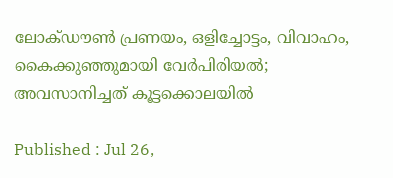ലോക്ഡൗൺ പ്രണയം, ഒളിച്ചോട്ടം, വിവാഹം, കൈക്കുഞ്ഞുമായി വേർപിരിയൽ; അവസാനിച്ചത് കൂട്ടക്കൊലയിൽ

Published : Jul 26,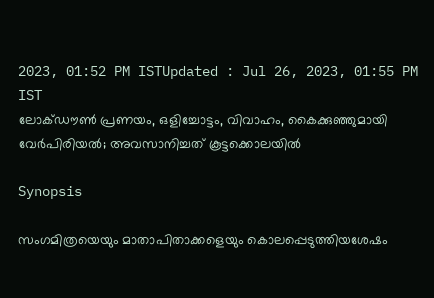2023, 01:52 PM ISTUpdated : Jul 26, 2023, 01:55 PM IST
ലോക്ഡൗൺ പ്രണയം, ഒളിച്ചോട്ടം, വിവാഹം, കൈക്കുഞ്ഞുമായി വേർപിരിയൽ; അവസാനിച്ചത് കൂട്ടക്കൊലയിൽ

Synopsis

സംഗമിത്രയെയും മാതാപിതാക്കളെയും കൊലപ്പെടുത്തിയശേഷം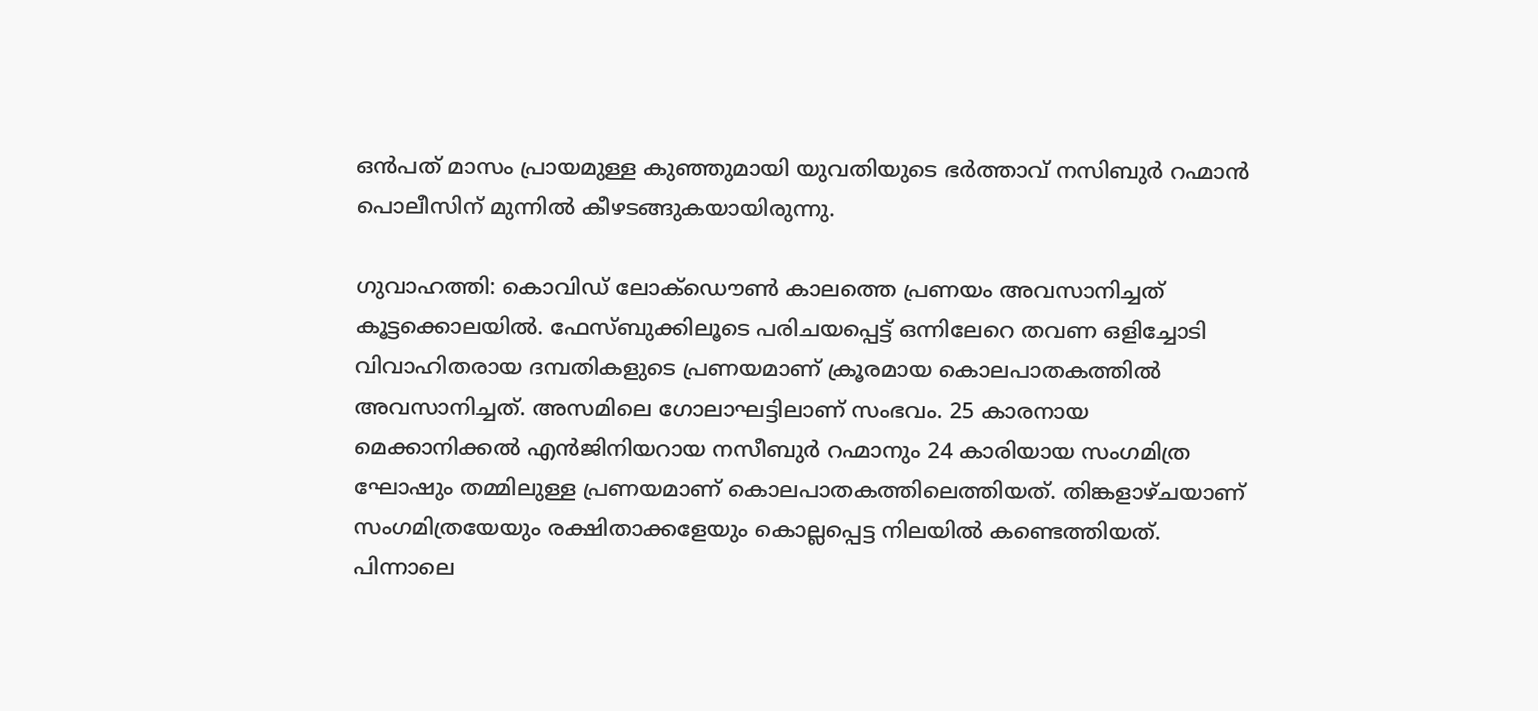ഒൻപത് മാസം പ്രായമുള്ള കുഞ്ഞുമായി യുവതിയുടെ ഭർത്താവ് നസിബുർ റഹ്മാൻ പൊലീസിന് മുന്നിൽ കീഴടങ്ങുകയായിരുന്നു.

ഗുവാഹത്തി: കൊവിഡ് ലോക്ഡൌണ്‍ കാലത്തെ പ്രണയം അവസാനിച്ചത് കൂട്ടക്കൊലയില്‍. ഫേസ്ബുക്കിലൂടെ പരിചയപ്പെട്ട് ഒന്നിലേറെ തവണ ഒളിച്ചോടി വിവാഹിതരായ ദമ്പതികളുടെ പ്രണയമാണ് ക്രൂരമായ കൊലപാതകത്തില്‍ അവസാനിച്ചത്. അസമിലെ ഗോലാഘട്ടിലാണ് സംഭവം. 25 കാരനായ മെക്കാനിക്കല്‍ എന്‍ജിനിയറായ നസീബുര്‍ റഹ്മാനും 24 കാരിയായ സംഗമിത്ര ഘോഷും തമ്മിലുള്ള പ്രണയമാണ് കൊലപാതകത്തിലെത്തിയത്. തിങ്കളാഴ്ചയാണ് സംഗമിത്രയേയും രക്ഷിതാക്കളേയും കൊല്ലപ്പെട്ട നിലയില്‍ കണ്ടെത്തിയത്. പിന്നാലെ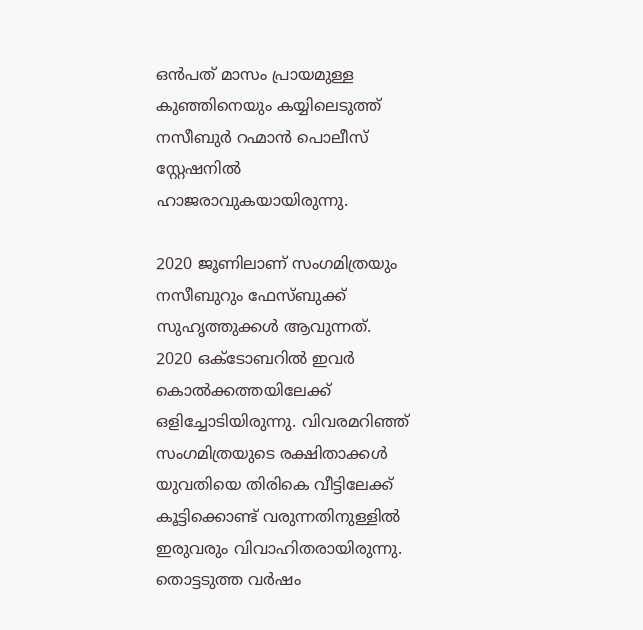ഒന്‍പത് മാസം പ്രായമുള്ള കുഞ്ഞിനെയും കയ്യിലെടുത്ത് നസീബുര്‍ റഹ്മാന്‍ പൊലീസ് സ്റ്റേഷനില്‍ ഹാജരാവുകയായിരുന്നു.

2020 ജൂണിലാണ് സംഗമിത്രയും നസീബുറും ഫേസ്ബുക്ക് സുഹൃത്തുക്കള്‍ ആവുന്നത്. 2020 ഒക്ടോബറില്‍ ഇവര്‍ കൊല്‍ക്കത്തയിലേക്ക് ഒളിച്ചോടിയിരുന്നു. വിവരമറിഞ്ഞ് സംഗമിത്രയുടെ രക്ഷിതാക്കള്‍ യുവതിയെ തിരികെ വീട്ടിലേക്ക് കൂട്ടിക്കൊണ്ട് വരുന്നതിനുള്ളില്‍ ഇരുവരും വിവാഹിതരായിരുന്നു. തൊട്ടടുത്ത വര്‍ഷം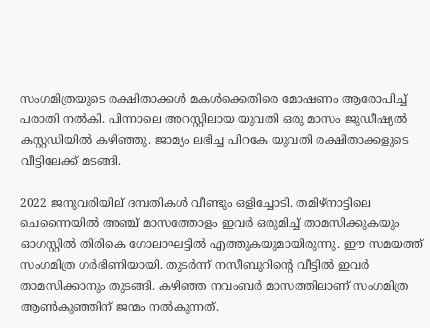സംഗമിത്രയുടെ രക്ഷിതാക്കള്‍ മകള്‍ക്കെതിരെ മോഷണം ആരോപിച്ച് പരാതി നല്‍കി. പിന്നാലെ അറസ്റ്റിലായ യുവതി ഒരു മാസം ജുഡീഷ്യല്‍ കസ്റ്റഡിയില്‍ കഴിഞ്ഞു. ജാമ്യം ലഭിച്ച പിറകേ യുവതി രക്ഷിതാക്കളുടെ വീട്ടിലേക്ക് മടങ്ങി.

2022 ജനുവരിയില് ദമ്പതികള്‍ വീണ്ടും ഒളിച്ചോടി. തമിഴ്നാട്ടിലെ ചെന്നൈയില്‍ അഞ്ച് മാസത്തോളം ഇവര്‍ ഒരുമിച്ച് താമസിക്കുകയും ഓഗസ്റ്റില്‍ തിരികെ ഗോലാഘട്ടില്‍ എത്തുകയുമായിരുന്നു. ഈ സമയത്ത് സംഗമിത്ര ഗര്‍ഭിണിയായി. തുടര്‍ന്ന് നസീബുറിന്‍റെ വീട്ടില്‍ ഇവര്‍ താമസിക്കാനും തുടങ്ങി. കഴിഞ്ഞ നവംബര്‍ മാസത്തിലാണ് സംഗമിത്ര ആണ്‍കുഞ്ഞിന് ജന്മം നല്‍കുന്നത്.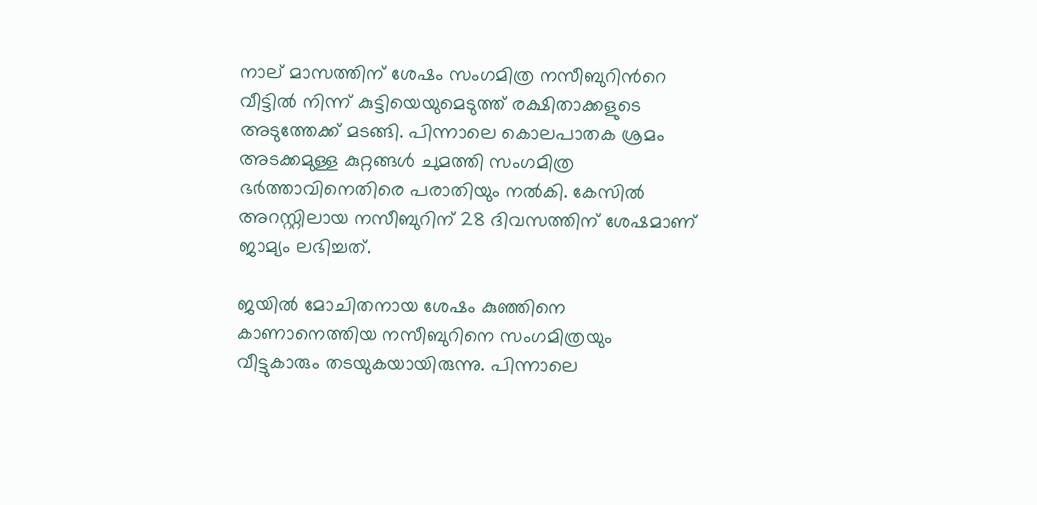നാല് മാസത്തിന് ശേഷം സംഗമിത്ര നസീബുറിന്‍റെ വീട്ടില്‍ നിന്ന് കുട്ടിയെയുമെടുത്ത് രക്ഷിതാക്കളുടെ അടുത്തേക്ക് മടങ്ങി. പിന്നാലെ കൊലപാതക ശ്രമം അടക്കമുള്ള കുറ്റങ്ങള്‍ ചുമത്തി സംഗമിത്ര ഭര്‍ത്താവിനെതിരെ പരാതിയും നല്‍കി. കേസില്‍ അറസ്റ്റിലായ നസീബുറിന് 28 ദിവസത്തിന് ശേഷമാണ് ജാമ്യം ലഭിച്ചത്.

ജയില്‍ മോചിതനായ ശേഷം കുഞ്ഞിനെ കാണാനെത്തിയ നസീബുറിനെ സംഗമിത്രയും വീട്ടുകാരും തടയുകയായിരുന്നു. പിന്നാലെ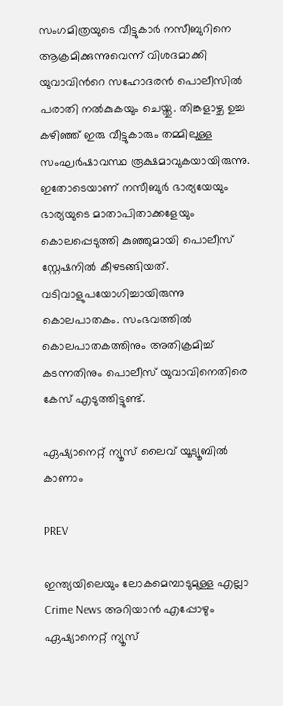സംഗമിത്രയുടെ വീട്ടുകാര്‍ നസീബുറിനെ ആക്രമിക്കുന്നുവെന്ന് വിശദമാക്കി യുവാവിന്‍റെ സഹോദരന്‍ പൊലീസില്‍ പരാതി നല്‍കുകയും ചെയ്തു. തിങ്കളാഴ്ച ഉച്ച കഴിഞ്ഞ് ഇരു വീട്ടുകാരും തമ്മിലുള്ള സംഘര്‍ഷാവസ്ഥ രൂക്ഷമാവുകയായിരുന്നു. ഇതോടെയാണ് നസീബുര്‍ ഭാര്യയേയും ഭാര്യയുടെ മാതാപിതാക്കളേയും കൊലപ്പെടുത്തി കുഞ്ഞുമായി പൊലീസ് സ്റ്റേഷനില്‍ കീഴടങ്ങിയത്. വടിവാളുപയോഗിച്ചായിരുന്നു കൊലപാതകം. സംഭവത്തില്‍ കൊലപാതകത്തിനും അതിക്രമിച്ച് കടന്നതിനും പൊലീസ് യുവാവിനെതിരെ കേസ് എടുത്തിട്ടുണ്ട്.

ഏഷ്യാനെറ്റ് ന്യൂസ് ലൈവ് യൂട്യൂബിൽ കാണാം

PREV

ഇന്ത്യയിലെയും ലോകമെമ്പാടുമുള്ള എല്ലാ Crime News അറിയാൻ എപ്പോഴും ഏഷ്യാനെറ്റ് ന്യൂസ്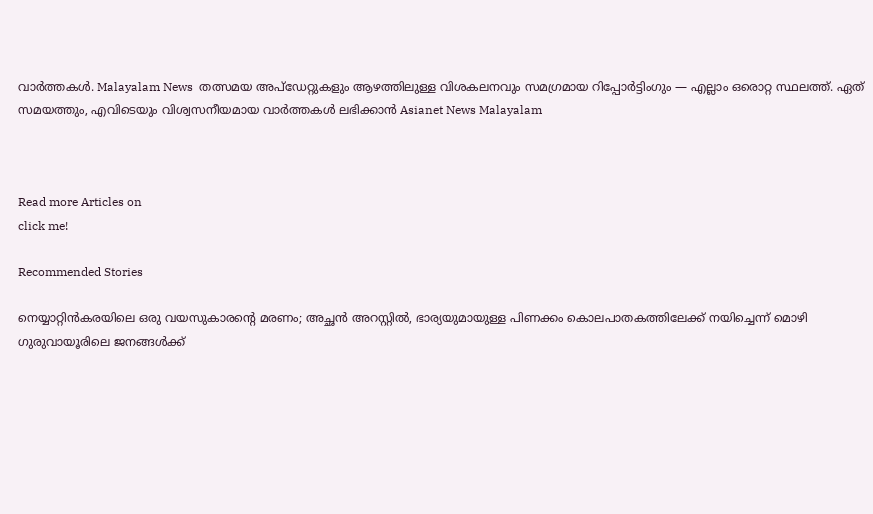വാർത്തകൾ. Malayalam News  തത്സമയ അപ്‌ഡേറ്റുകളും ആഴത്തിലുള്ള വിശകലനവും സമഗ്രമായ റിപ്പോർട്ടിംഗും — എല്ലാം ഒരൊറ്റ സ്ഥലത്ത്. ഏത് സമയത്തും, എവിടെയും വിശ്വസനീയമായ വാർത്തകൾ ലഭിക്കാൻ Asianet News Malayalam



Read more Articles on
click me!

Recommended Stories

നെയ്യാറ്റിൻകരയിലെ ഒരു വയസുകാരന്‍റെ മരണം; അച്ഛൻ അറസ്റ്റിൽ, ഭാര്യയുമായുള്ള പിണക്കം കൊലപാതകത്തിലേക്ക് നയിച്ചെന്ന് മൊഴി
ഗുരുവായൂരിലെ ജനങ്ങൾക്ക്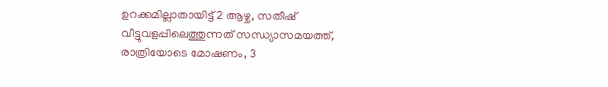ഉറക്കമില്ലാതായിട്ട് 2 ആഴ്ച, സതീഷ് വീട്ടുവളപ്പിലെത്തുന്നത് സന്ധ്യാസമയത്ത്, രാത്രിയോടെ മോഷണം, 3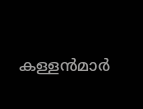കള്ളൻമാർ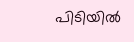പിടിയിൽ